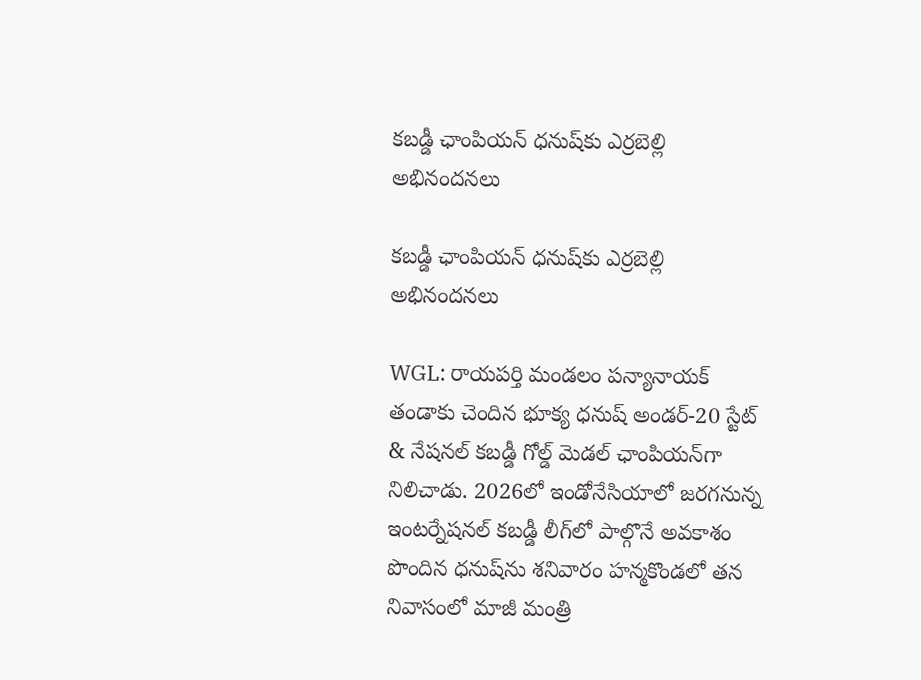కబడ్డీ ఛాంపియన్ ధనుష్‌కు ఎర్రబెల్లి అభినందనలు

కబడ్డీ ఛాంపియన్ ధనుష్‌కు ఎర్రబెల్లి అభినందనలు

WGL: రాయపర్తి మండలం పన్యానాయక్ తండాకు చెందిన భూక్య ధనుష్ అండర్-20 స్టేట్ & నేషనల్ కబడ్డీ గోల్డ్ మెడల్ ఛాంపియన్‌గా నిలిచాడు. 2026లో ఇండోనేసియాలో జరగనున్న ఇంటర్నేషనల్ కబడ్డీ లీగ్‌లో పాల్గొనే అవకాశం పొందిన ధనుష్‌ను శనివారం హన్మకొండలో తన నివాసంలో మాజీ మంత్రి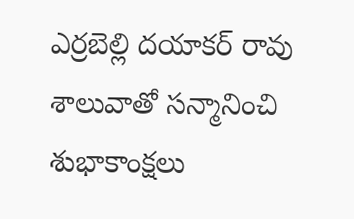ఎర్రబెల్లి దయాకర్ రావు శాలువాతో సన్మానించి శుభాకాంక్షలు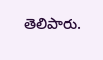తెలిపారు.